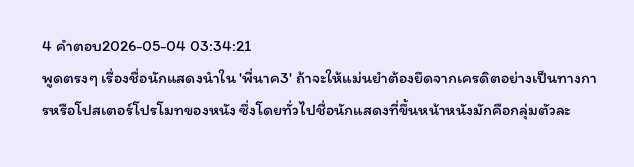4 คำตอบ2026-05-04 03:34:21
พูดตรงๆ เรื่องชื่อนักแสดงนำใน 'พี่นาค3' ถ้าจะให้แม่นยำต้องยึดจากเครดิตอย่างเป็นทางการหรือโปสเตอร์โปรโมทของหนัง ซึ่งโดยทั่วไปชื่อนักแสดงที่ขึ้นหน้าหนังมักคือกลุ่มตัวละ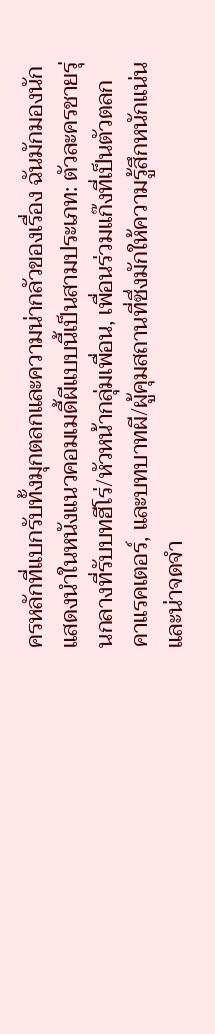ครหลักที่แบกรับทั้งมุกตลกและความน่ากลัวของเรื่อง ฉันมักมองนักแสดงนำในหนังแนวคอมเมดี้ผีแบบนี้เป็นสามประเภท: ตัวละครชายรุ่นกลางที่รับบทฮีโร่/หัวหน้ากลุ่มเพื่อน, เพื่อนร่วมแก๊งที่เป็นตัวตลกคาแรคเตอร์, และบทบาทผี/ผู้คุมสถานที่ซึ่งมักให้ความรู้สึกหนักแน่นและน่าจดจำ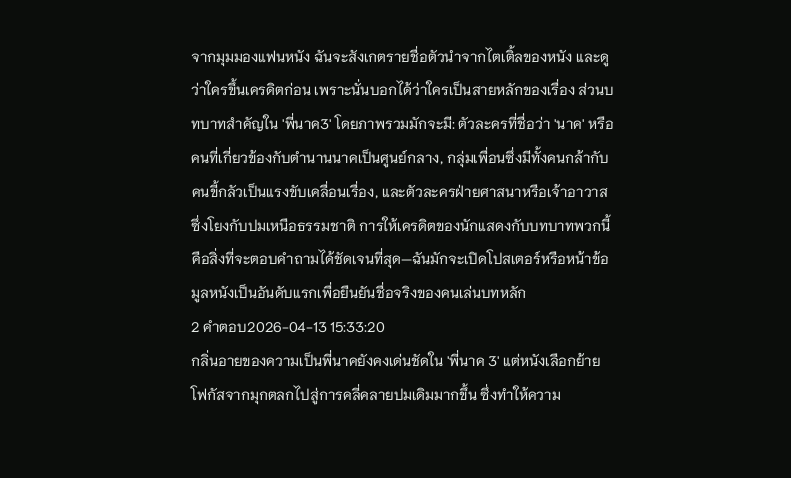จากมุมมองแฟนหนัง ฉันจะสังเกตรายชื่อตัวนำจากไตเติ้ลของหนัง และดูว่าใครขึ้นเครดิตก่อน เพราะนั่นบอกได้ว่าใครเป็นสายหลักของเรื่อง ส่วนบทบาทสำคัญใน 'พี่นาค3' โดยภาพรวมมักจะมี: ตัวละครที่ชื่อว่า 'นาค' หรือคนที่เกี่ยวข้องกับตำนานนาคเป็นศูนย์กลาง, กลุ่มเพื่อนซึ่งมีทั้งคนกล้ากับคนขี้กลัวเป็นแรงขับเคลื่อนเรื่อง, และตัวละครฝ่ายศาสนาหรือเจ้าอาวาสซึ่งโยงกับปมเหนือธรรมชาติ การให้เครดิตของนักแสดงกับบทบาทพวกนี้คือสิ่งที่จะตอบคำถามได้ชัดเจนที่สุด—ฉันมักจะเปิดโปสเตอร์หรือหน้าข้อมูลหนังเป็นอันดับแรกเพื่อยืนยันชื่อจริงของคนเล่นบทหลัก
2 คำตอบ2026-04-13 15:33:20
กลิ่นอายของความเป็นพี่นาคยังคงเด่นชัดใน 'พี่นาค 3' แต่หนังเลือกย้ายโฟกัสจากมุกตลกไปสู่การคลี่คลายปมเดิมมากขึ้น ซึ่งทำให้ความ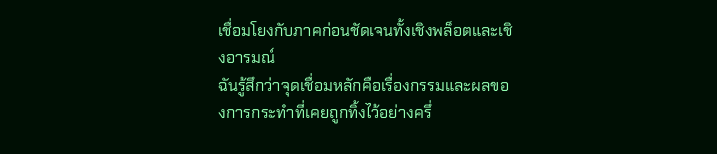เชื่อมโยงกับภาคก่อนชัดเจนทั้งเชิงพล็อตและเชิงอารมณ์
ฉันรู้สึกว่าจุดเชื่อมหลักคือเรื่องกรรมและผลของการกระทำที่เคยถูกทิ้งไว้อย่างครึ่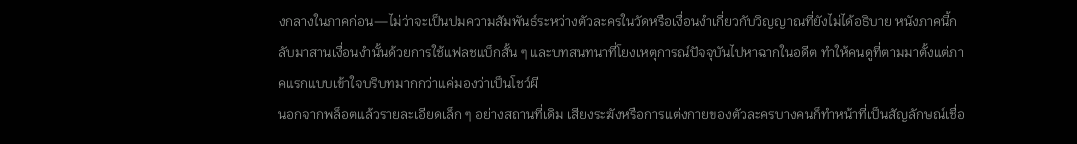งกลางในภาคก่อน—ไม่ว่าจะเป็นปมความสัมพันธ์ระหว่างตัวละครในวัดหรือเงื่อนงำเกี่ยวกับวิญญาณที่ยังไม่ได้อธิบาย หนังภาคนี้กลับมาสานเงื่อนงำนั้นด้วยการใช้แฟลชแบ็กสั้น ๆ และบทสนทนาที่โยงเหตุการณ์ปัจจุบันไปหาฉากในอดีต ทำให้คนดูที่ตามมาตั้งแต่ภาคแรกแบบเข้าใจบริบทมากกว่าแค่มองว่าเป็นโชว์ผี
นอกจากพล็อตแล้วรายละเอียดเล็ก ๆ อย่างสถานที่เดิม เสียงระฆังหรือการแต่งกายของตัวละครบางคนก็ทำหน้าที่เป็นสัญลักษณ์เชื่อ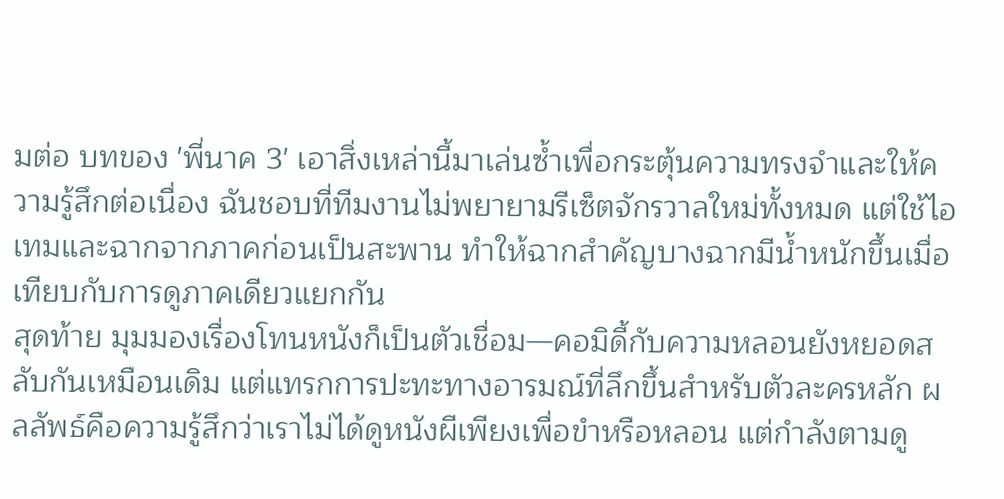มต่อ บทของ 'พี่นาค 3' เอาสิ่งเหล่านี้มาเล่นซ้ำเพื่อกระตุ้นความทรงจำและให้ความรู้สึกต่อเนื่อง ฉันชอบที่ทีมงานไม่พยายามรีเซ็ตจักรวาลใหม่ทั้งหมด แต่ใช้ไอเทมและฉากจากภาคก่อนเป็นสะพาน ทำให้ฉากสำคัญบางฉากมีน้ำหนักขึ้นเมื่อเทียบกับการดูภาคเดียวแยกกัน
สุดท้าย มุมมองเรื่องโทนหนังก็เป็นตัวเชื่อม—คอมิดี้กับความหลอนยังหยอดสลับกันเหมือนเดิม แต่แทรกการปะทะทางอารมณ์ที่ลึกขึ้นสำหรับตัวละครหลัก ผลลัพธ์คือความรู้สึกว่าเราไม่ได้ดูหนังผีเพียงเพื่อขำหรือหลอน แต่กำลังตามดู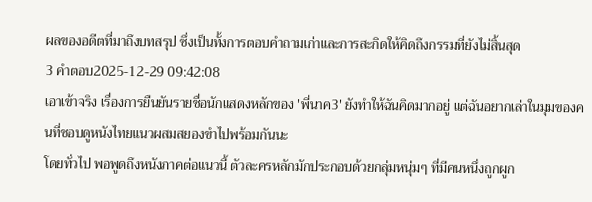ผลของอดีตที่มาถึงบทสรุป ซึ่งเป็นทั้งการตอบคำถามเก่าและการสะกิดให้คิดถึงกรรมที่ยังไม่สิ้นสุด
3 คำตอบ2025-12-29 09:42:08
เอาเข้าจริง เรื่องการยืนยันรายชื่อนักแสดงหลักของ 'พี่นาค3' ยังทำให้ฉันคิดมากอยู่ แต่ฉันอยากเล่าในมุมของคนที่ชอบดูหนังไทยแนวผสมสยองขำไปพร้อมกันนะ
โดยทั่วไป พอพูดถึงหนังภาคต่อแนวนี้ ตัวละครหลักมักประกอบด้วยกลุ่มหนุ่มๆ ที่มีคนหนึ่งถูกผูก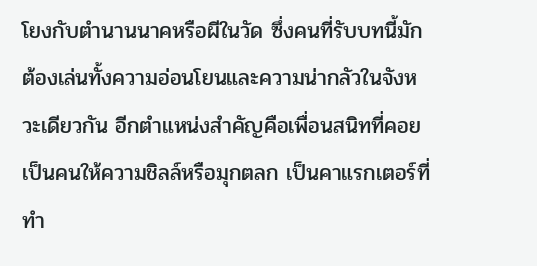โยงกับตำนานนาคหรือผีในวัด ซึ่งคนที่รับบทนี้มักต้องเล่นทั้งความอ่อนโยนและความน่ากลัวในจังหวะเดียวกัน อีกตำแหน่งสำคัญคือเพื่อนสนิทที่คอยเป็นคนให้ความชิลล์หรือมุกตลก เป็นคาแรกเตอร์ที่ทำ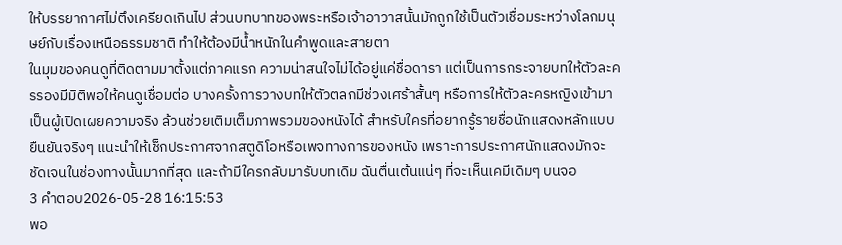ให้บรรยากาศไม่ตึงเครียดเกินไป ส่วนบทบาทของพระหรือเจ้าอาวาสนั้นมักถูกใช้เป็นตัวเชื่อมระหว่างโลกมนุษย์กับเรื่องเหนือธรรมชาติ ทำให้ต้องมีน้ำหนักในคำพูดและสายตา
ในมุมของคนดูที่ติดตามมาตั้งแต่ภาคแรก ความน่าสนใจไม่ได้อยู่แค่ชื่อดารา แต่เป็นการกระจายบทให้ตัวละครรองมีมิติพอให้คนดูเชื่อมต่อ บางครั้งการวางบทให้ตัวตลกมีช่วงเศร้าสั้นๆ หรือการให้ตัวละครหญิงเข้ามาเป็นผู้เปิดเผยความจริง ล้วนช่วยเติมเต็มภาพรวมของหนังได้ สำหรับใครที่อยากรู้รายชื่อนักแสดงหลักแบบยืนยันจริงๆ แนะนำให้เช็กประกาศจากสตูดิโอหรือเพจทางการของหนัง เพราะการประกาศนักแสดงมักจะชัดเจนในช่องทางนั้นมากที่สุด และถ้ามีใครกลับมารับบทเดิม ฉันตื่นเต้นแน่ๆ ที่จะเห็นเคมีเดิมๆ บนจอ
3 คำตอบ2026-05-28 16:15:53
พอ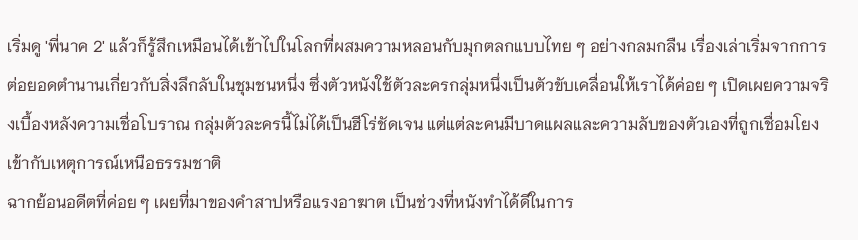เริ่มดู 'พี่นาค 2' แล้วก็รู้สึกเหมือนได้เข้าไปในโลกที่ผสมความหลอนกับมุกตลกแบบไทย ๆ อย่างกลมกลืน เรื่องเล่าเริ่มจากการต่อยอดตำนานเกี่ยวกับสิ่งลึกลับในชุมชนหนึ่ง ซึ่งตัวหนังใช้ตัวละครกลุ่มหนึ่งเป็นตัวขับเคลื่อนให้เราได้ค่อย ๆ เปิดเผยความจริงเบื้องหลังความเชื่อโบราณ กลุ่มตัวละครนี้ไม่ได้เป็นฮีโร่ชัดเจน แต่แต่ละคนมีบาดแผลและความลับของตัวเองที่ถูกเชื่อมโยงเข้ากับเหตุการณ์เหนือธรรมชาติ
ฉากย้อนอดีตที่ค่อย ๆ เผยที่มาของคำสาปหรือแรงอาฆาต เป็นช่วงที่หนังทำได้ดีในการ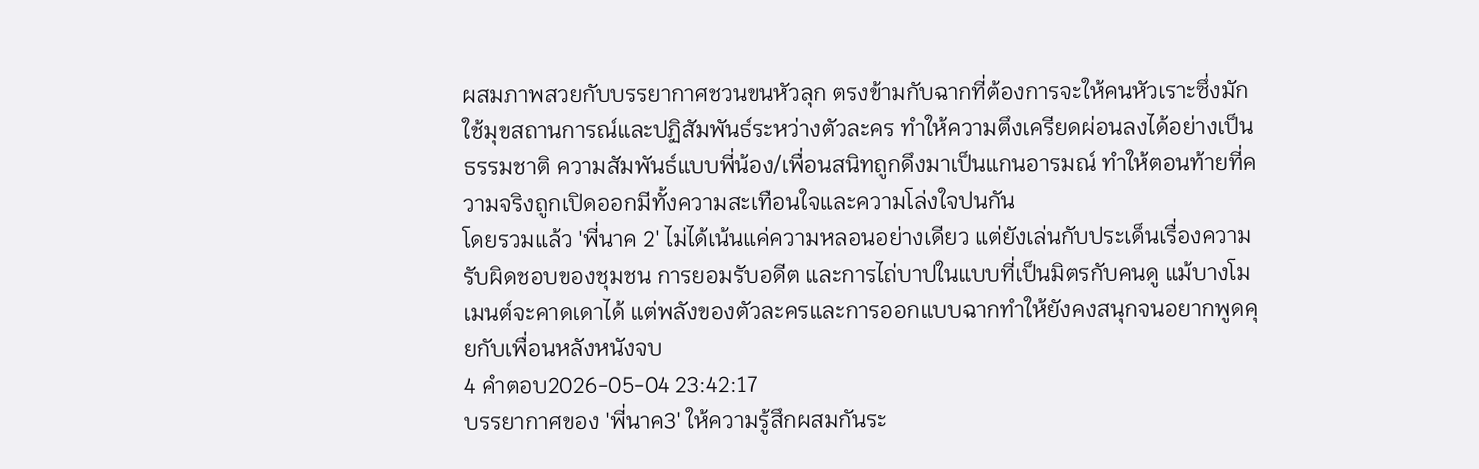ผสมภาพสวยกับบรรยากาศชวนขนหัวลุก ตรงข้ามกับฉากที่ต้องการจะให้คนหัวเราะซึ่งมักใช้มุขสถานการณ์และปฏิสัมพันธ์ระหว่างตัวละคร ทำให้ความตึงเครียดผ่อนลงได้อย่างเป็นธรรมชาติ ความสัมพันธ์แบบพี่น้อง/เพื่อนสนิทถูกดึงมาเป็นแกนอารมณ์ ทำให้ตอนท้ายที่ความจริงถูกเปิดออกมีทั้งความสะเทือนใจและความโล่งใจปนกัน
โดยรวมแล้ว 'พี่นาค 2' ไม่ได้เน้นแค่ความหลอนอย่างเดียว แต่ยังเล่นกับประเด็นเรื่องความรับผิดชอบของชุมชน การยอมรับอดีต และการไถ่บาปในแบบที่เป็นมิตรกับคนดู แม้บางโมเมนต์จะคาดเดาได้ แต่พลังของตัวละครและการออกแบบฉากทำให้ยังคงสนุกจนอยากพูดคุยกับเพื่อนหลังหนังจบ
4 คำตอบ2026-05-04 23:42:17
บรรยากาศของ 'พี่นาค3' ให้ความรู้สึกผสมกันระ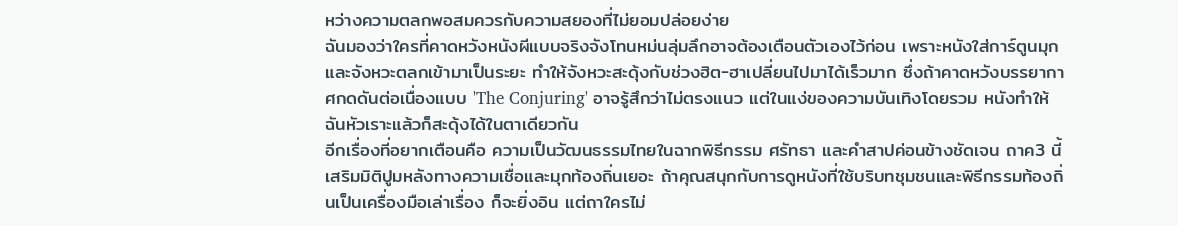หว่างความตลกพอสมควรกับความสยองที่ไม่ยอมปล่อยง่าย
ฉันมองว่าใครที่คาดหวังหนังผีแบบจริงจังโทนหม่นลุ่มลึกอาจต้องเตือนตัวเองไว้ก่อน เพราะหนังใส่การ์ตูนมุกและจังหวะตลกเข้ามาเป็นระยะ ทำให้จังหวะสะดุ้งกับช่วงฮิต-ฮาเปลี่ยนไปมาได้เร็วมาก ซึ่งถ้าคาดหวังบรรยากาศกดดันต่อเนื่องแบบ 'The Conjuring' อาจรู้สึกว่าไม่ตรงแนว แต่ในแง่ของความบันเทิงโดยรวม หนังทำให้ฉันหัวเราะแล้วก็สะดุ้งได้ในตาเดียวกัน
อีกเรื่องที่อยากเตือนคือ ความเป็นวัฒนธรรมไทยในฉากพิธีกรรม ศรัทธา และคำสาปค่อนข้างชัดเจน ถาค3 นี้เสริมมิติปูมหลังทางความเชื่อและมุกท้องถิ่นเยอะ ถ้าคุณสนุกกับการดูหนังที่ใช้บริบทชุมชนและพิธีกรรมท้องถิ่นเป็นเครื่องมือเล่าเรื่อง ก็จะยิ่งอิน แต่ถาใครไม่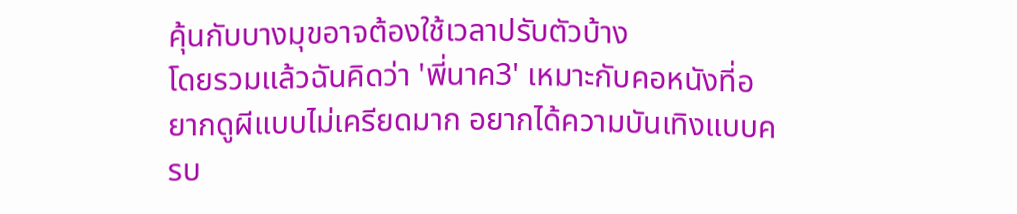คุ้นกับบางมุขอาจต้องใช้เวลาปรับตัวบ้าง
โดยรวมแล้วฉันคิดว่า 'พี่นาค3' เหมาะกับคอหนังที่อยากดูผีแบบไม่เครียดมาก อยากได้ความบันเทิงแบบครบ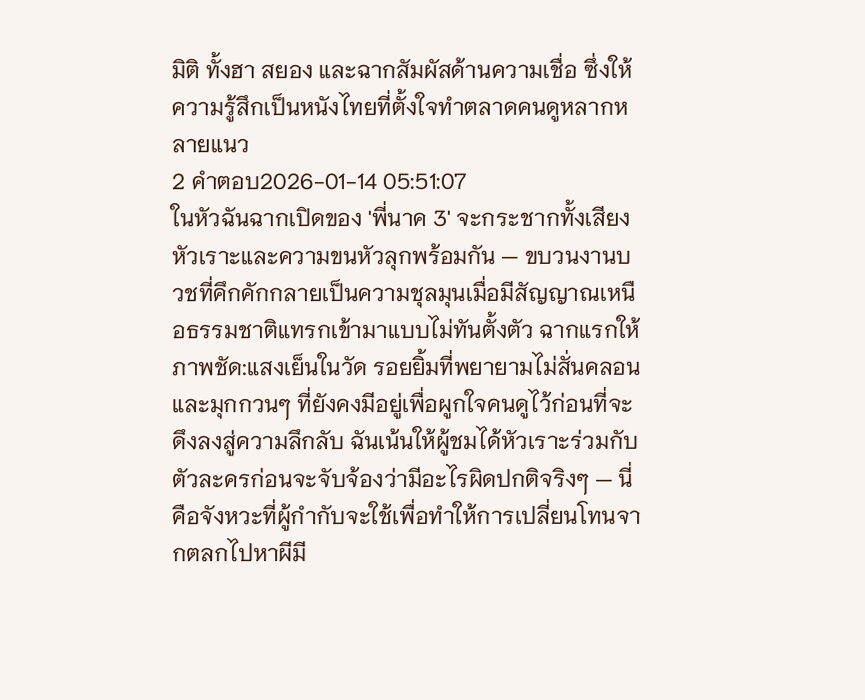มิติ ทั้งฮา สยอง และฉากสัมผัสด้านความเชื่อ ซึ่งให้ความรู้สึกเป็นหนังไทยที่ตั้งใจทำตลาดคนดูหลากหลายแนว
2 คำตอบ2026-01-14 05:51:07
ในหัวฉันฉากเปิดของ 'พี่นาค 3' จะกระชากทั้งเสียงหัวเราะและความขนหัวลุกพร้อมกัน — ขบวนงานบวชที่คึกคักกลายเป็นความชุลมุนเมื่อมีสัญญาณเหนือธรรมชาติแทรกเข้ามาแบบไม่ทันตั้งตัว ฉากแรกให้ภาพชัด:แสงเย็นในวัด รอยยิ้มที่พยายามไม่สั่นคลอน และมุกกวนๆ ที่ยังคงมีอยู่เพื่อผูกใจคนดูไว้ก่อนที่จะดึงลงสู่ความลึกลับ ฉันเน้นให้ผู้ชมได้หัวเราะร่วมกับตัวละครก่อนจะจับจ้องว่ามีอะไรผิดปกติจริงๆ — นี่คือจังหวะที่ผู้กำกับจะใช้เพื่อทำให้การเปลี่ยนโทนจากตลกไปหาผีมี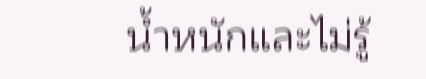น้ำหนักและไม่รู้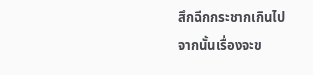สึกฉีกกระชากเกินไป
จากนั้นเรื่องจะข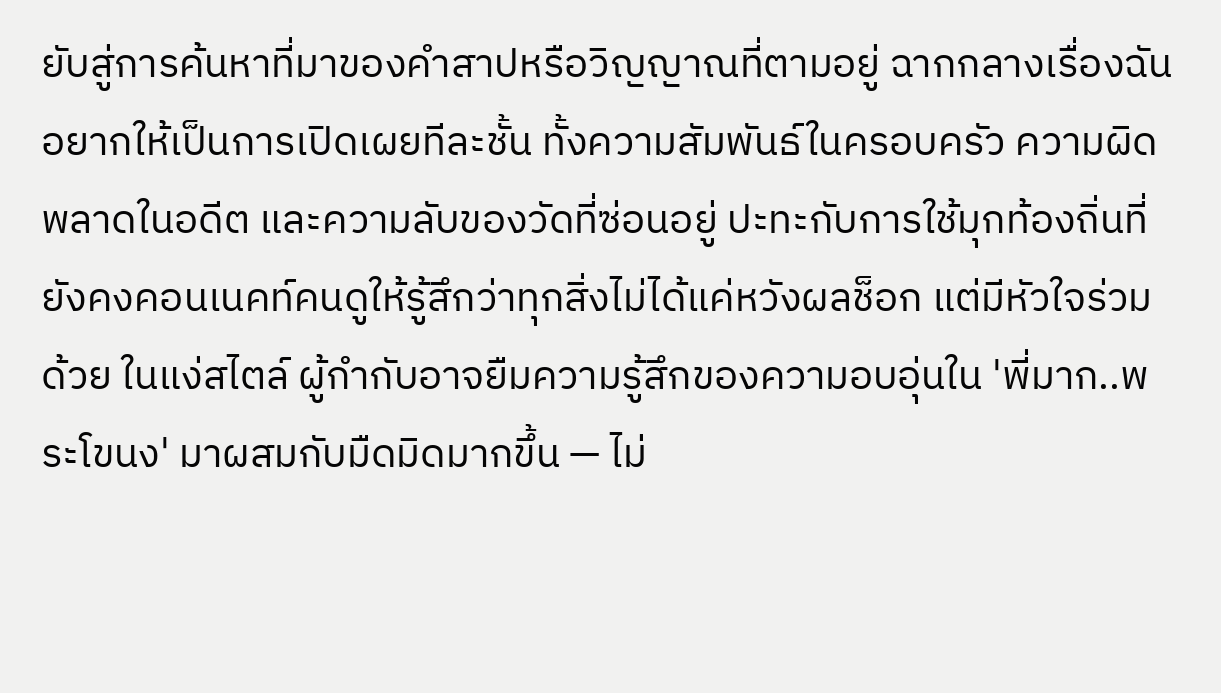ยับสู่การค้นหาที่มาของคำสาปหรือวิญญาณที่ตามอยู่ ฉากกลางเรื่องฉันอยากให้เป็นการเปิดเผยทีละชั้น ทั้งความสัมพันธ์ในครอบครัว ความผิดพลาดในอดีต และความลับของวัดที่ซ่อนอยู่ ปะทะกับการใช้มุกท้องถิ่นที่ยังคงคอนเนคท์คนดูให้รู้สึกว่าทุกสิ่งไม่ได้แค่หวังผลช็อก แต่มีหัวใจร่วมด้วย ในแง่สไตล์ ผู้กำกับอาจยืมความรู้สึกของความอบอุ่นใน 'พี่มาก..พระโขนง' มาผสมกับมืดมิดมากขึ้น — ไม่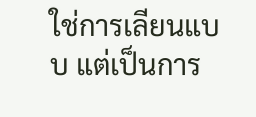ใช่การเลียนแบบ แต่เป็นการ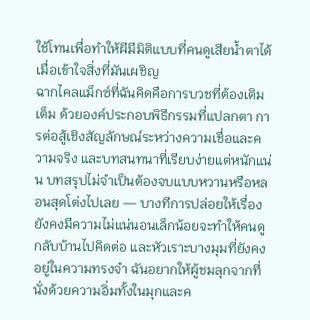ใช้โทนเพื่อทำให้ผีมีมิติแบบที่คนดูเสียน้ำตาได้เมื่อเข้าใจสิ่งที่มันเผชิญ
ฉากไคลแม็กซ์ที่ฉันคิดคือการบวชที่ต้องเติมเต็ม ด้วยองค์ประกอบพิธีกรรมที่แปลกตา การต่อสู้เชิงสัญลักษณ์ระหว่างความเชื่อและความจริง และบทสนทนาที่เรียบง่ายแต่หนักแน่น บทสรุปไม่จำเป็นต้องจบแบบหวานหรือหลอนสุดโต่งไปเลย — บางทีการปล่อยให้เรื่องยังคงมีความไม่แน่นอนเล็กน้อยจะทำให้คนดูกลับบ้านไปคิดต่อ และหัวเราะบางมุมที่ยังคงอยู่ในความทรงจำ ฉันอยากให้ผู้ชมลุกจากที่นั่งด้วยความอิ่มทั้งในมุกและค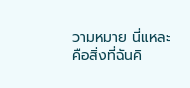วามหมาย นี่แหละคือสิ่งที่ฉันคิ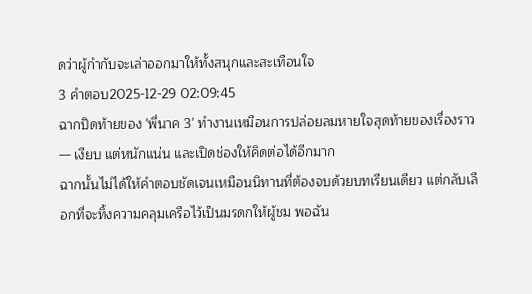ดว่าผู้กำกับจะเล่าออกมาให้ทั้งสนุกและสะเทือนใจ
3 คำตอบ2025-12-29 02:09:45
ฉากปิดท้ายของ 'พี่นาค 3' ทำงานเหมือนการปล่อยลมหายใจสุดท้ายของเรื่องราว — เงียบ แต่หนักแน่น และเปิดช่องให้คิดต่อได้อีกมาก
ฉากนั้นไม่ได้ให้คำตอบชัดเจนเหมือนนิทานที่ต้องจบด้วยบทเรียนเดียว แต่กลับเลือกที่จะทิ้งความคลุมเครือไว้เป็นมรดกให้ผู้ชม พอฉัน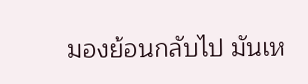มองย้อนกลับไป มันเห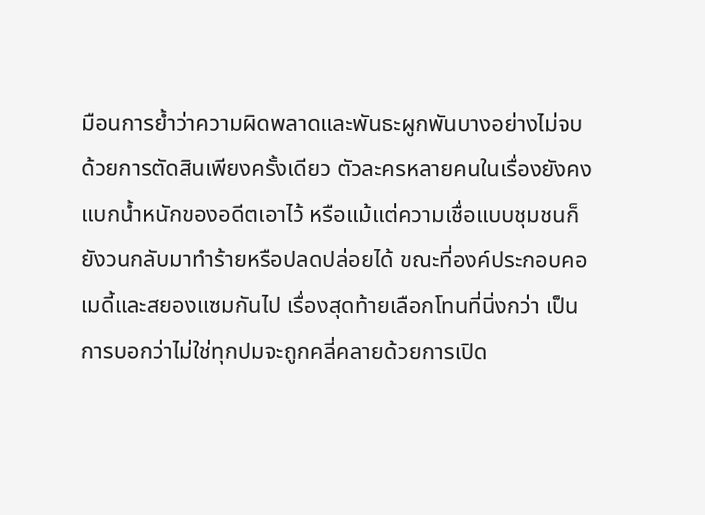มือนการย้ำว่าความผิดพลาดและพันธะผูกพันบางอย่างไม่จบด้วยการตัดสินเพียงครั้งเดียว ตัวละครหลายคนในเรื่องยังคงแบกน้ำหนักของอดีตเอาไว้ หรือแม้แต่ความเชื่อแบบชุมชนก็ยังวนกลับมาทำร้ายหรือปลดปล่อยได้ ขณะที่องค์ประกอบคอเมดี้และสยองแซมกันไป เรื่องสุดท้ายเลือกโทนที่นิ่งกว่า เป็นการบอกว่าไม่ใช่ทุกปมจะถูกคลี่คลายด้วยการเปิด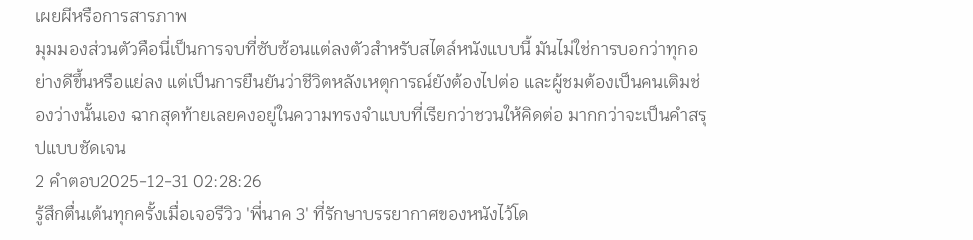เผยผีหรือการสารภาพ
มุมมองส่วนตัวคือนี่เป็นการจบที่ซับซ้อนแต่ลงตัวสำหรับสไตล์หนังแบบนี้ มันไม่ใช่การบอกว่าทุกอย่างดีขึ้นหรือแย่ลง แต่เป็นการยืนยันว่าชีวิตหลังเหตุการณ์ยังต้องไปต่อ และผู้ชมต้องเป็นคนเติมช่องว่างนั้นเอง ฉากสุดท้ายเลยคงอยู่ในความทรงจำแบบที่เรียกว่าชวนให้คิดต่อ มากกว่าจะเป็นคำสรุปแบบชัดเจน
2 คำตอบ2025-12-31 02:28:26
รู้สึกตื่นเต้นทุกครั้งเมื่อเจอรีวิว 'พี่นาค 3' ที่รักษาบรรยากาศของหนังไว้โด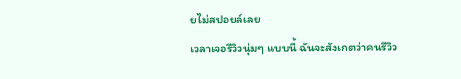ยไม่สปอยล์เลย
เวลาเจอรีวิวนุ่มๆ แบบนี้ ฉันจะสังเกตว่าคนรีวิว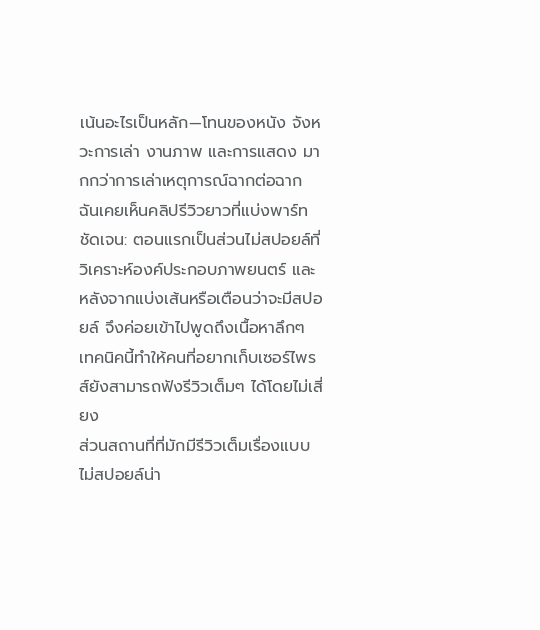เน้นอะไรเป็นหลัก—โทนของหนัง จังหวะการเล่า งานภาพ และการแสดง มากกว่าการเล่าเหตุการณ์ฉากต่อฉาก ฉันเคยเห็นคลิปรีวิวยาวที่แบ่งพาร์ทชัดเจน: ตอนแรกเป็นส่วนไม่สปอยล์ที่วิเคราะห์องค์ประกอบภาพยนตร์ และหลังจากแบ่งเส้นหรือเตือนว่าจะมีสปอยล์ จึงค่อยเข้าไปพูดถึงเนื้อหาลึกๆ เทคนิคนี้ทำให้คนที่อยากเก็บเซอร์ไพรส์ยังสามารถฟังรีวิวเต็มๆ ได้โดยไม่เสี่ยง
ส่วนสถานที่ที่มักมีรีวิวเต็มเรื่องแบบไม่สปอยล์น่า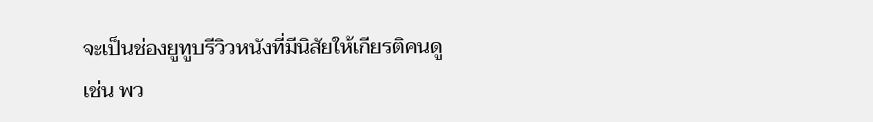จะเป็นช่องยูทูบรีวิวหนังที่มีนิสัยให้เกียรติคนดู เช่น พว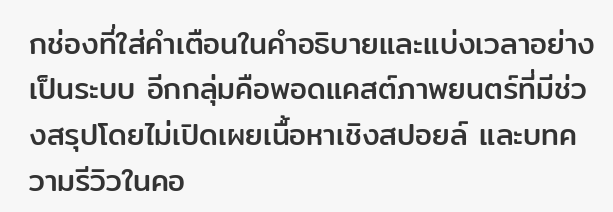กช่องที่ใส่คำเตือนในคำอธิบายและแบ่งเวลาอย่างเป็นระบบ อีกกลุ่มคือพอดแคสต์ภาพยนตร์ที่มีช่วงสรุปโดยไม่เปิดเผยเนื้อหาเชิงสปอยล์ และบทความรีวิวในคอ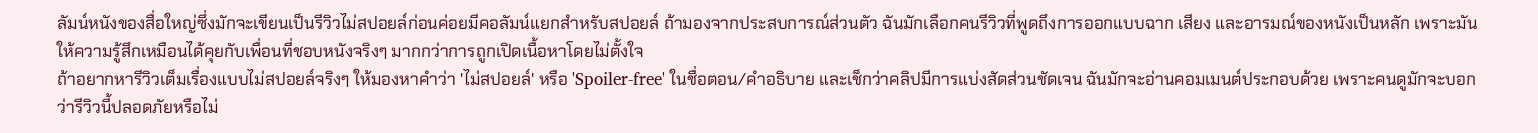ลัมน์หนังของสื่อใหญ่ซึ่งมักจะเขียนเป็นรีวิวไม่สปอยล์ก่อนค่อยมีคอลัมน์แยกสำหรับสปอยล์ ถ้ามองจากประสบการณ์ส่วนตัว ฉันมักเลือกคนรีวิวที่พูดถึงการออกแบบฉาก เสียง และอารมณ์ของหนังเป็นหลัก เพราะมันให้ความรู้สึกเหมือนได้คุยกับเพื่อนที่ชอบหนังจริงๆ มากกว่าการถูกเปิดเนื้อหาโดยไม่ตั้งใจ
ถ้าอยากหารีวิวเต็มเรื่องแบบไม่สปอยล์จริงๆ ให้มองหาคำว่า 'ไม่สปอยล์' หรือ 'Spoiler-free' ในชื่อตอน/คำอธิบาย และเช็กว่าคลิปมีการแบ่งสัดส่วนชัดเจน ฉันมักจะอ่านคอมเมนต์ประกอบด้วย เพราะคนดูมักจะบอกว่ารีวิวนี้ปลอดภัยหรือไม่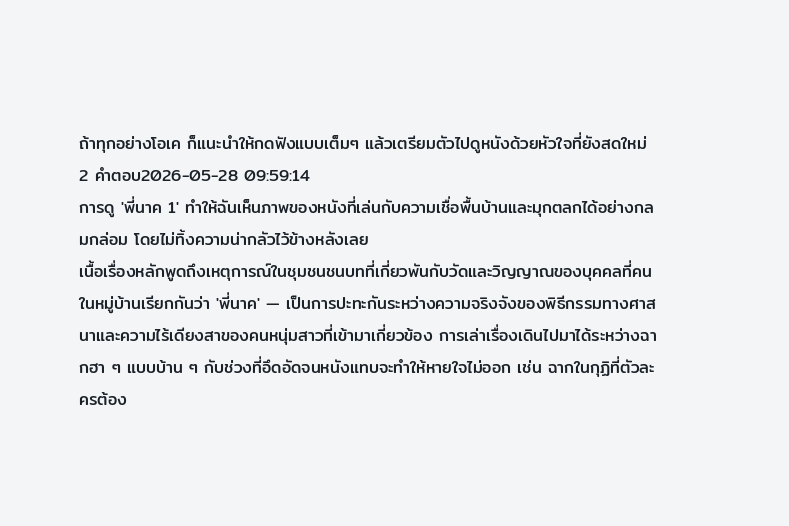ถ้าทุกอย่างโอเค ก็แนะนำให้กดฟังแบบเต็มๆ แล้วเตรียมตัวไปดูหนังด้วยหัวใจที่ยังสดใหม่
2 คำตอบ2026-05-28 09:59:14
การดู 'พี่นาค 1' ทำให้ฉันเห็นภาพของหนังที่เล่นกับความเชื่อพื้นบ้านและมุกตลกได้อย่างกลมกล่อม โดยไม่ทิ้งความน่ากลัวไว้ข้างหลังเลย
เนื้อเรื่องหลักพูดถึงเหตุการณ์ในชุมชนชนบทที่เกี่ยวพันกับวัดและวิญญาณของบุคคลที่คนในหมู่บ้านเรียกกันว่า 'พี่นาค' — เป็นการปะทะกันระหว่างความจริงจังของพิธีกรรมทางศาสนาและความไร้เดียงสาของคนหนุ่มสาวที่เข้ามาเกี่ยวข้อง การเล่าเรื่องเดินไปมาได้ระหว่างฉากฮา ๆ แบบบ้าน ๆ กับช่วงที่อึดอัดจนหนังแทบจะทำให้หายใจไม่ออก เช่น ฉากในกุฏิที่ตัวละครต้อง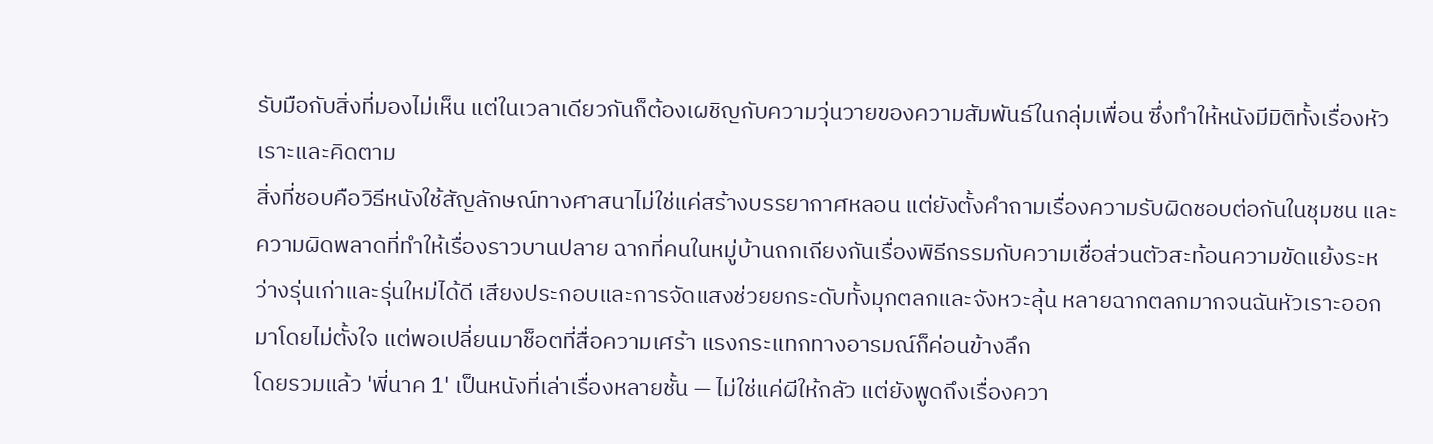รับมือกับสิ่งที่มองไม่เห็น แต่ในเวลาเดียวกันก็ต้องเผชิญกับความวุ่นวายของความสัมพันธ์ในกลุ่มเพื่อน ซึ่งทำให้หนังมีมิติทั้งเรื่องหัวเราะและคิดตาม
สิ่งที่ชอบคือวิธีหนังใช้สัญลักษณ์ทางศาสนาไม่ใช่แค่สร้างบรรยากาศหลอน แต่ยังตั้งคำถามเรื่องความรับผิดชอบต่อกันในชุมชน และความผิดพลาดที่ทำให้เรื่องราวบานปลาย ฉากที่คนในหมู่บ้านถกเถียงกันเรื่องพิธีกรรมกับความเชื่อส่วนตัวสะท้อนความขัดแย้งระหว่างรุ่นเก่าและรุ่นใหม่ได้ดี เสียงประกอบและการจัดแสงช่วยยกระดับทั้งมุกตลกและจังหวะลุ้น หลายฉากตลกมากจนฉันหัวเราะออกมาโดยไม่ตั้งใจ แต่พอเปลี่ยนมาช็อตที่สื่อความเศร้า แรงกระแทกทางอารมณ์ก็ค่อนข้างลึก
โดยรวมแล้ว 'พี่นาค 1' เป็นหนังที่เล่าเรื่องหลายชั้น — ไม่ใช่แค่ผีให้กลัว แต่ยังพูดถึงเรื่องควา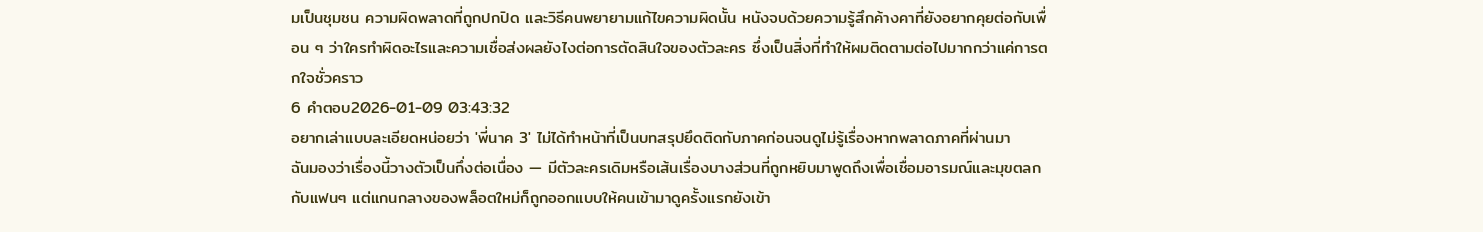มเป็นชุมชน ความผิดพลาดที่ถูกปกปิด และวิธีคนพยายามแก้ไขความผิดนั้น หนังจบด้วยความรู้สึกค้างคาที่ยังอยากคุยต่อกับเพื่อน ๆ ว่าใครทำผิดอะไรและความเชื่อส่งผลยังไงต่อการตัดสินใจของตัวละคร ซึ่งเป็นสิ่งที่ทำให้ผมติดตามต่อไปมากกว่าแค่การตกใจชั่วคราว
6 คำตอบ2026-01-09 03:43:32
อยากเล่าแบบละเอียดหน่อยว่า 'พี่นาค 3' ไม่ได้ทำหน้าที่เป็นบทสรุปยึดติดกับภาคก่อนจนดูไม่รู้เรื่องหากพลาดภาคที่ผ่านมา
ฉันมองว่าเรื่องนี้วางตัวเป็นกึ่งต่อเนื่อง — มีตัวละครเดิมหรือเส้นเรื่องบางส่วนที่ถูกหยิบมาพูดถึงเพื่อเชื่อมอารมณ์และมุขตลกกับแฟนๆ แต่แกนกลางของพล็อตใหม่ก็ถูกออกแบบให้คนเข้ามาดูครั้งแรกยังเข้า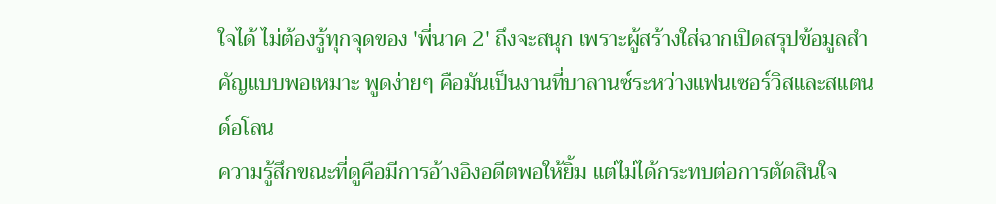ใจได้ ไม่ต้องรู้ทุกจุดของ 'พี่นาค 2' ถึงจะสนุก เพราะผู้สร้างใส่ฉากเปิดสรุปข้อมูลสำคัญแบบพอเหมาะ พูดง่ายๆ คือมันเป็นงานที่บาลานซ์ระหว่างแฟนเซอร์วิสและสแตนด์อโลน
ความรู้สึกขณะที่ดูคือมีการอ้างอิงอดีตพอให้ยิ้ม แต่ไม่ได้กระทบต่อการตัดสินใจ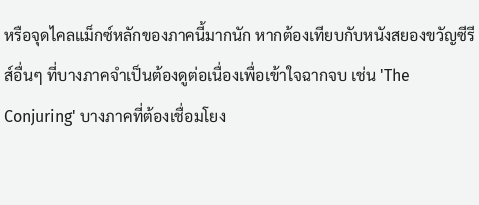หรือจุดไคลแม็กซ์หลักของภาคนี้มากนัก หากต้องเทียบกับหนังสยองขวัญซีรีส์อื่นๆ ที่บางภาคจำเป็นต้องดูต่อเนื่องเพื่อเข้าใจฉากจบ เช่น 'The Conjuring' บางภาคที่ต้องเชื่อมโยง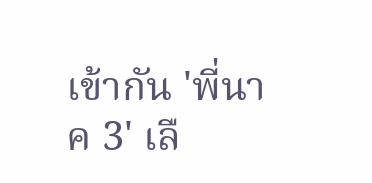เข้ากัน 'พี่นาค 3' เลื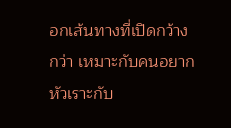อกเส้นทางที่เปิดกว้างกว่า เหมาะกับคนอยากหัวเราะกับ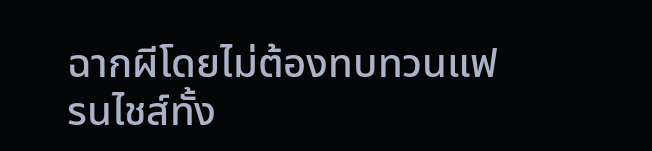ฉากผีโดยไม่ต้องทบทวนแฟรนไชส์ทั้ง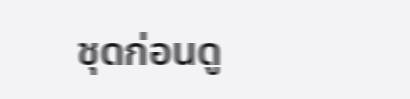ชุดก่อนดู